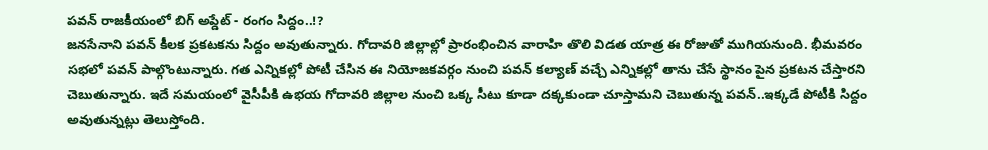పవన్ రాజకీయంలో బిగ్ అప్డేట్ - రంగం సిద్దం..!?
జనసేనాని పవన్ కీలక ప్రకటకను సిద్దం అవుతున్నారు. గోదావరి జిల్లాల్లో ప్రారంభించిన వారాహి తొలి విడత యాత్ర ఈ రోజుతో ముగియనుంది. భీమవరం సభలో పవన్ పాల్గొంటున్నారు. గత ఎన్నికల్లో పోటీ చేసిన ఈ నియోజకవర్గం నుంచి పవన్ కల్యాణ్ వచ్చే ఎన్నికల్లో తాను చేసే స్థానం పైన ప్రకటన చేస్తారని చెబుతున్నారు. ఇదే సమయంలో వైసీపీకి ఉభయ గోదావరి జిల్లాల నుంచి ఒక్క సీటు కూడా దక్కకుండా చూస్తామని చెబుతున్న పవన్..ఇక్కడే పోటీకి సిద్దం అవుతున్నట్లు తెలుస్తోంది.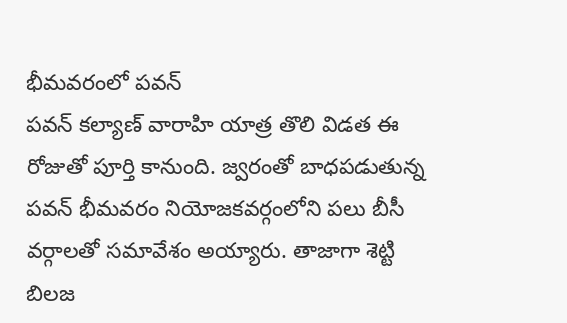భీమవరంలో పవన్
పవన్ కల్యాణ్ వారాహి యాత్ర తొలి విడత ఈ రోజుతో పూర్తి కానుంది. జ్వరంతో బాధపడుతున్న పవన్ భీమవరం నియోజకవర్గంలోని పలు బీసీ వర్గాలతో సమావేశం అయ్యారు. తాజాగా శెట్టి బిలజ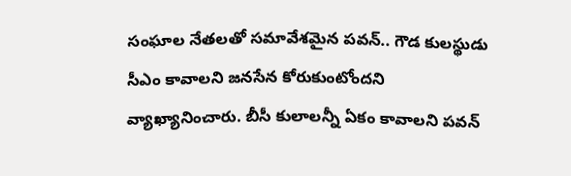సంఘాల నేతలతో సమావేశమైన పవన్.. గౌడ కులస్థుడు సీఎం కావాలని జనసేన కోరుకుంటోందని వ్యాఖ్యానించారు. బీసీ కులాలన్నీ ఏకం కావాలని పవన్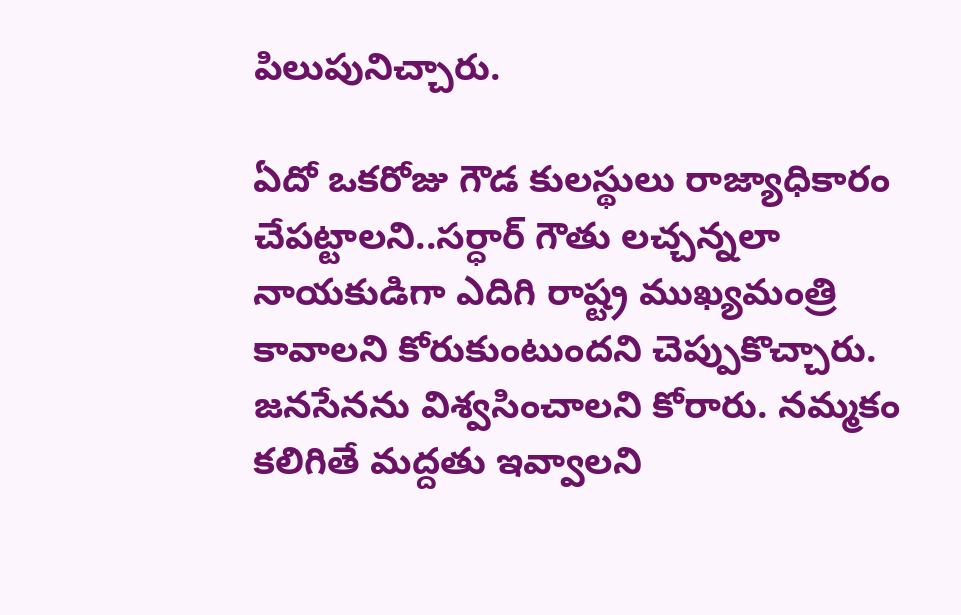పిలుపునిచ్చారు.

ఏదో ఒకరోజు గౌడ కులస్థులు రాజ్యాధికారం చేపట్టాలని..సర్ధార్ గౌతు లచ్చన్నలా నాయకుడిగా ఎదిగి రాష్ట్ర ముఖ్యమంత్రి కావాలని కోరుకుంటుందని చెప్పుకొచ్చారు. జనసేనను విశ్వసించాలని కోరారు. నమ్మకం కలిగితే మద్దతు ఇవ్వాలని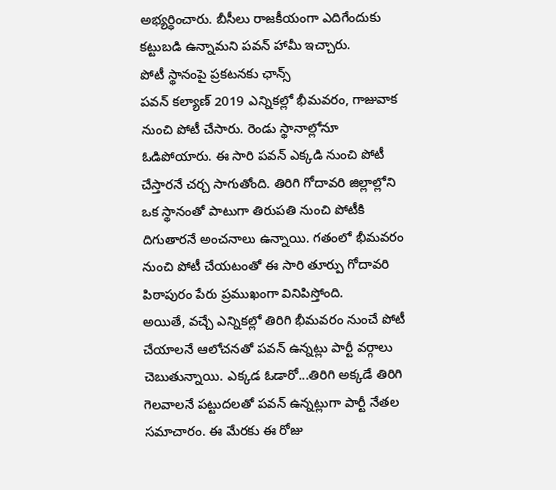అభ్యర్ధించారు. బీసీలు రాజకీయంగా ఎదిగేందుకు కట్టుబడి ఉన్నామని పవన్ హామీ ఇచ్చారు.
పోటీ స్థానంపై ప్రకటనకు ఛాన్స్
పవన్ కల్యాణ్ 2019 ఎన్నికల్లో భీమవరం, గాజువాక నుంచి పోటీ చేసారు. రెండు స్థానాల్లోనూ ఓడిపోయారు. ఈ సారి పవన్ ఎక్కడి నుంచి పోటీ చేస్తారనే చర్చ సాగుతోంది. తిరిగి గోదావరి జిల్లాల్లోని ఒక స్థానంతో పాటుగా తిరుపతి నుంచి పోటీకి దిగుతారనే అంచనాలు ఉన్నాయి. గతంలో భీమవరం నుంచి పోటీ చేయటంతో ఈ సారి తూర్పు గోదావరి పిఠాపురం పేరు ప్రముఖంగా వినిపిస్తోంది.
అయితే, వచ్చే ఎన్నికల్లో తిరిగి భీమవరం నుంచే పోటీ చేయాలనే ఆలోచనతో పవన్ ఉన్నట్లు పార్టీ వర్గాలు చెబుతున్నాయి. ఎక్కడ ఓడారో...తిరిగి అక్కడే తిరిగి గెలవాలనే పట్టుదలతో పవన్ ఉన్నట్లుగా పార్టీ నేతల సమాచారం. ఈ మేరకు ఈ రోజు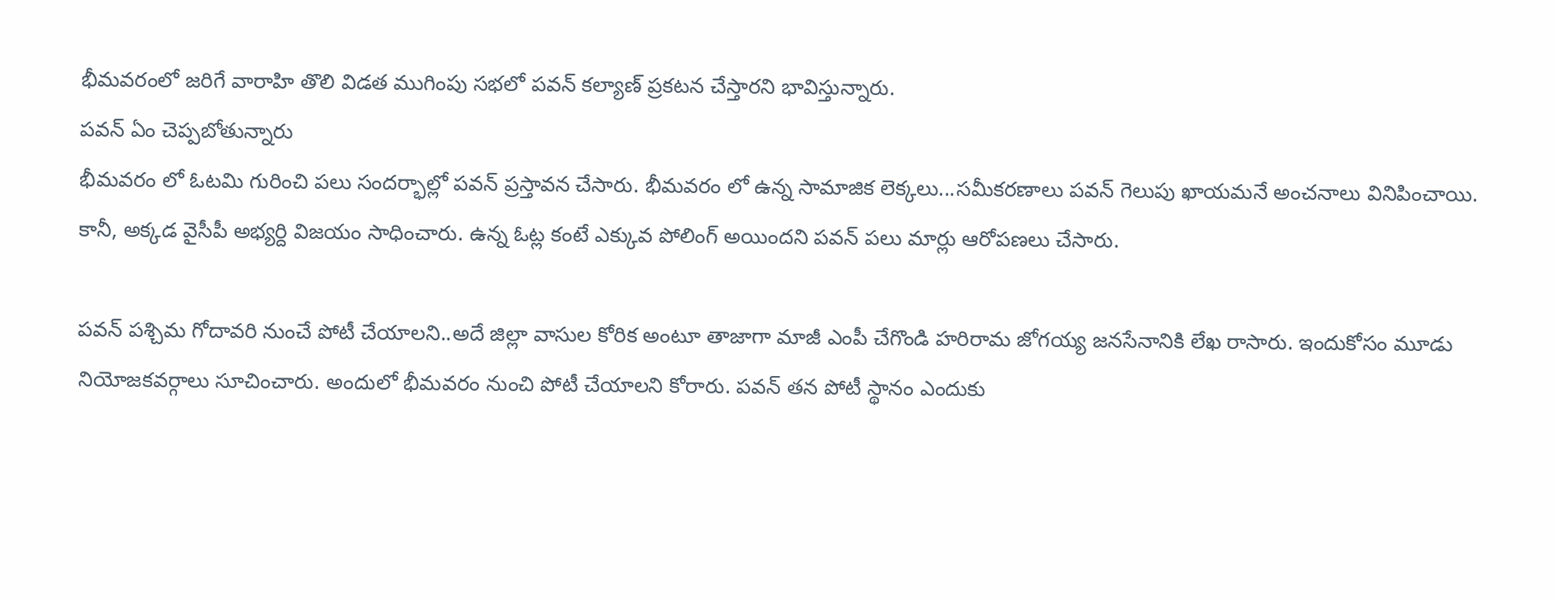భీమవరంలో జరిగే వారాహి తొలి విడత ముగింపు సభలో పవన్ కల్యాణ్ ప్రకటన చేస్తారని భావిస్తున్నారు.
పవన్ ఏం చెప్పబోతున్నారు
భీమవరం లో ఓటమి గురించి పలు సందర్భాల్లో పవన్ ప్రస్తావన చేసారు. భీమవరం లో ఉన్న సామాజిక లెక్కలు...సమీకరణాలు పవన్ గెలుపు ఖాయమనే అంచనాలు వినిపించాయి. కానీ, అక్కడ వైసీపీ అభ్యర్ది విజయం సాధించారు. ఉన్న ఓట్ల కంటే ఎక్కువ పోలింగ్ అయిందని పవన్ పలు మార్లు ఆరోపణలు చేసారు.

పవన్ పశ్చిమ గోదావరి నుంచే పోటీ చేయాలని..అదే జిల్లా వాసుల కోరిక అంటూ తాజాగా మాజీ ఎంపీ చేగొండి హరిరామ జోగయ్య జనసేనానికి లేఖ రాసారు. ఇందుకోసం మూడు నియోజకవర్గాలు సూచించారు. అందులో భీమవరం నుంచి పోటీ చేయాలని కోరారు. పవన్ తన పోటీ స్థానం ఎందుకు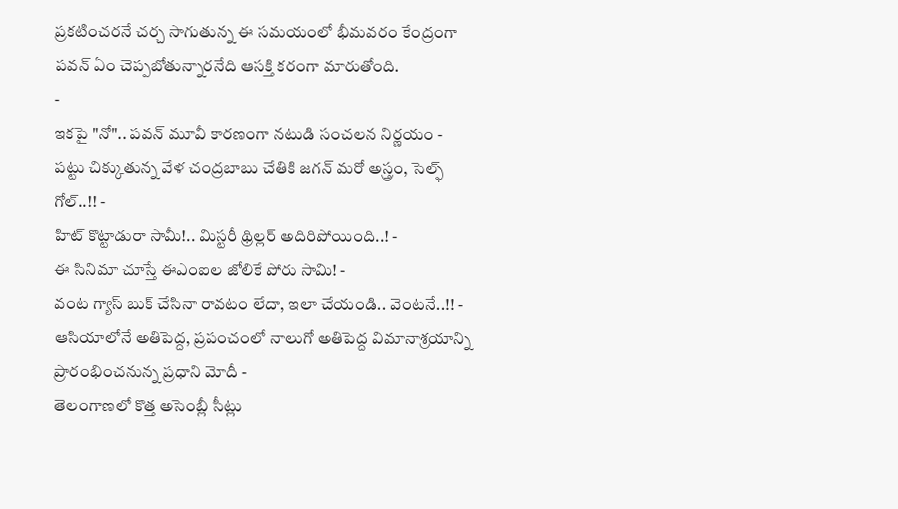ప్రకటించరనే చర్చ సాగుతున్న ఈ సమయంలో భీమవరం కేంద్రంగా పవన్ ఏం చెప్పబోతున్నారనేది ఆసక్తి కరంగా మారుతోంది.
-
ఇకపై "నో".. పవన్ మూవీ కారణంగా నటుడి సంచలన నిర్ణయం -
పట్టు చిక్కుతున్న వేళ చంద్రబాబు చేతికి జగన్ మరో అస్త్రం, సెల్ఫ్ గోల్..!! -
హిట్ కొట్టాడురా సామీ!.. మిస్టరీ థ్రిల్లర్ అదిరిపోయింది..! -
ఈ సినిమా చూస్తే ఈఎంఐల జోలికే పోరు సామి! -
వంట గ్యాస్ బుక్ చేసినా రావటం లేదా, ఇలా చేయండి.. వెంటనే..!! -
ఆసియాలోనే అతిపెద్ద, ప్రపంచంలో నాలుగో అతిపెద్ద విమానాశ్రయాన్ని ప్రారంభించనున్న ప్రధాని మోదీ -
తెలంగాణలో కొత్త అసెంబ్లీ సీట్లు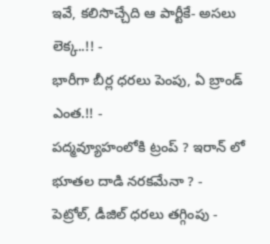ఇవే, కలిసొచ్చేది ఆ పార్టీకే- అసలు లెక్క..!! -
భారీగా బీర్ల ధరలు పెంపు, ఏ బ్రాండ్ ఎంత.!! -
పద్మవ్యూహంలోకి ట్రంప్ ? ఇరాన్ లో భూతల దాడి నరకమేనా ? -
పెట్రోల్, డీజిల్ ధరలు తగ్గింపు -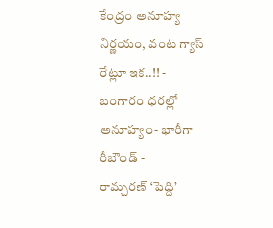కేంద్రం అనూహ్య నిర్ణయం, వంట గ్యాస్ రేట్లూ ఇక..!! -
బంగారం ధరల్లో అనూహ్యం- భారీగా రీబౌండ్ -
రామ్చరణ్ ‘పెద్ది’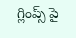గ్లింప్స్ పై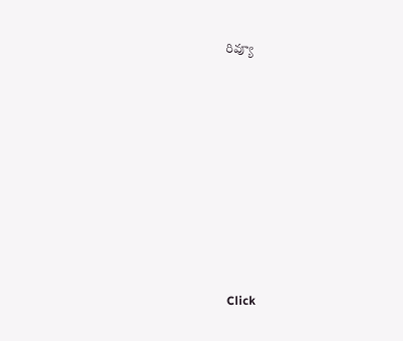రివ్యూ












Click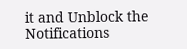it and Unblock the Notifications